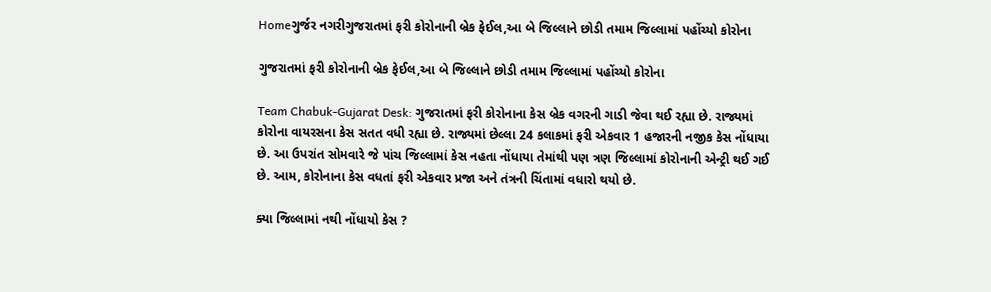Homeગુર્જર નગરીગુજરાતમાં ફરી કોરોનાની બ્રેક ફેઈલ,આ બે જિલ્લાને છોડી તમામ જિલ્લામાં પહોંચ્યો કોરોના

ગુજરાતમાં ફરી કોરોનાની બ્રેક ફેઈલ,આ બે જિલ્લાને છોડી તમામ જિલ્લામાં પહોંચ્યો કોરોના

Team Chabuk-Gujarat Desk: ગુજરાતમાં ફરી કોરોનાના કેસ બ્રેક વગરની ગાડી જેવા થઈ રહ્યા છે. રાજ્યમાં કોરોના વાયરસના કેસ સતત વધી રહ્યા છે. રાજ્યમાં છેલ્લા 24 કલાકમાં ફરી એકવાર 1 હજારની નજીક કેસ નોંધાયા છે. આ ઉપરાંત સોમવારે જે પાંચ જિલ્લામાં કેસ નહતા નોંધાયા તેમાંથી પણ ત્રણ જિલ્લામાં કોરોનાની એન્ટ્રી થઈ ગઈ છે. આમ, કોરોનાના કેસ વધતાં ફરી એકવાર પ્રજા અને તંત્રની ચિંતામાં વધારો થયો છે.

ક્યા જિલ્લામાં નથી નોંધાયો કેસ ?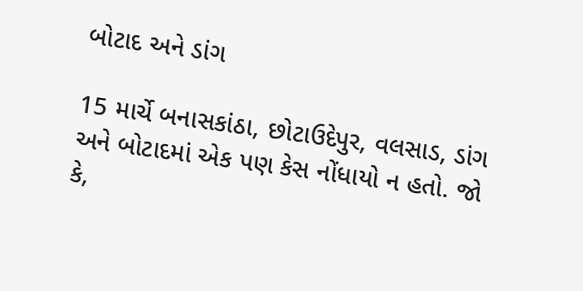બોટાદ અને ડાંગ

15 માર્ચે બનાસકાંઠા, છોટાઉદેપુર, વલસાડ, ડાંગ અને બોટાદમાં એક પણ કેસ નોંધાયો ન હતો. જો કે,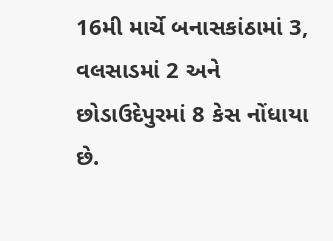16મી માર્ચે બનાસકાંઠામાં 3, વલસાડમાં 2 અને છોડાઉદેપુરમાં 8 કેસ નોંધાયા છે.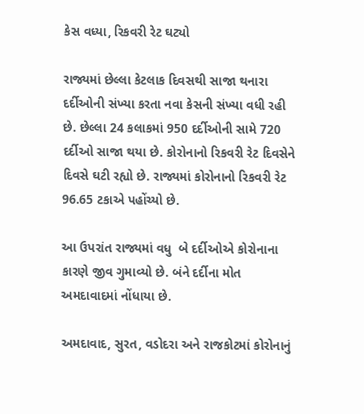કેસ વધ્યા, રિકવરી રેટ ઘટ્યો

રાજ્યમાં છેલ્લા કેટલાક દિવસથી સાજા થનારા દર્દીઓની સંખ્યા કરતા નવા કેસની સંખ્યા વધી રહી છે. છેલ્લા 24 કલાકમાં 950 દર્દીઓની સામે 720 દર્દીઓ સાજા થયા છે. કોરોનાનો રિકવરી રેટ દિવસેને દિવસે ઘટી રહ્યો છે. રાજ્યમાં કોરોનાનો રિકવરી રેટ 96.65 ટકાએ પહોંચ્યો છે.

આ ઉપરાંત રાજ્યમાં વધુ  બે દર્દીઓએ કોરોનાના કારણે જીવ ગુમાવ્યો છે. બંને દર્દીના મોત અમદાવાદમાં નોંધાયા છે.

અમદાવાદ, સુરત, વડોદરા અને રાજકોટમાં કોરોનાનું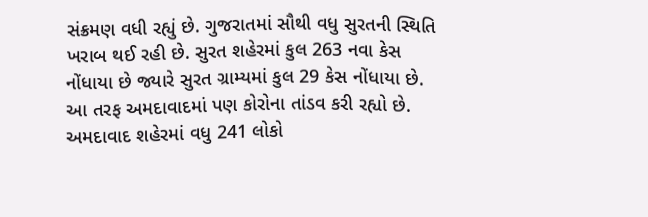સંક્રમણ વધી રહ્યું છે. ગુજરાતમાં સૌથી વધુ સુરતની સ્થિતિ ખરાબ થઈ રહી છે. સુરત શહેરમાં કુલ 263 નવા કેસ નોંધાયા છે જ્યારે સુરત ગ્રામ્યમાં કુલ 29 કેસ નોંધાયા છે. આ તરફ અમદાવાદમાં પણ કોરોના તાંડવ કરી રહ્યો છે. અમદાવાદ શહેરમાં વધુ 241 લોકો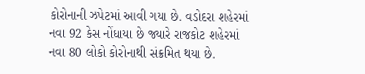કોરોનાની ઝપેટમાં આવી ગયા છે. વડોદરા શહેરમાં નવા 92 કેસ નોંધાયા છે જ્યારે રાજકોટ શહેરમાં નવા 80 લોકો કોરોનાથી સંક્રમિત થયા છે.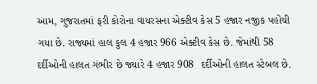આમ, ગુજરાતમાં ફરી કોરોના વાયરસના એક્ટીવ કેસ 5 હજાર નજીક પહોંચી ગયા છે. રાજ્યમાં હાલ કુલ 4 હજાર 966 એક્ટીવ કેસ છે. જેમાંથી 58 દર્દીઓની હાલત ગંભીર છે જ્યારે 4 હજાર 908  દર્દીઓની હાલત સ્ટેબલ છે.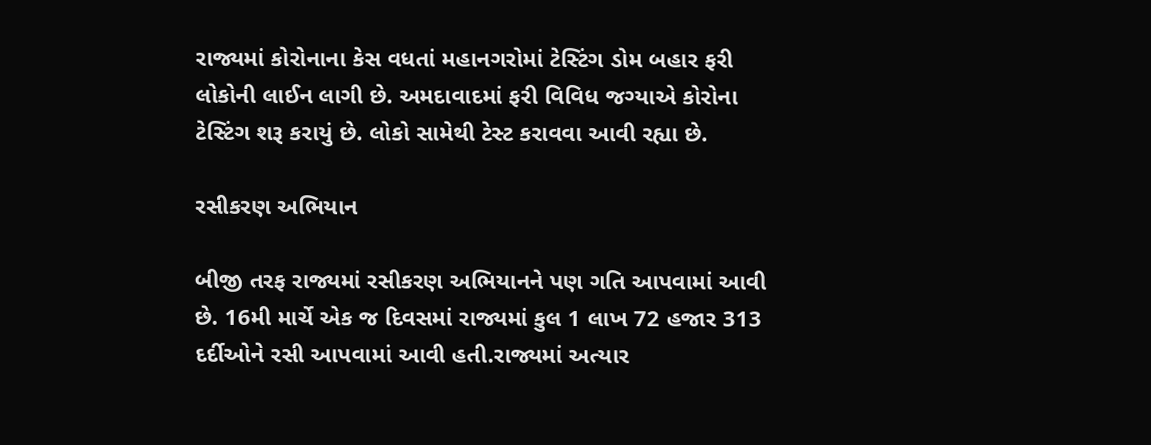રાજ્યમાં કોરોનાના કેસ વધતાં મહાનગરોમાં ટેસ્ટિંગ ડોમ બહાર ફરી લોકોની લાઈન લાગી છે. અમદાવાદમાં ફરી વિવિધ જગ્યાએ કોરોના ટેસ્ટિંગ શરૂ કરાયું છે. લોકો સામેથી ટેસ્ટ કરાવવા આવી રહ્યા છે.

રસીકરણ અભિયાન

બીજી તરફ રાજ્યમાં રસીકરણ અભિયાનને પણ ગતિ આપવામાં આવી છે. 16મી માર્ચે એક જ દિવસમાં રાજ્યમાં કુલ 1 લાખ 72 હજાર 313 દર્દીઓને રસી આપવામાં આવી હતી.રાજ્યમાં અત્યાર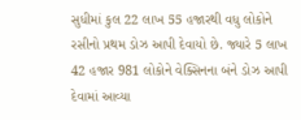સુધીમાં કુલ 22 લાખ 55 હજારથી વધુ લોકોને રસીનો પ્રથમ ડોઝ આપી દેવાયો છે. જ્યારે 5 લાખ 42 હજાર 981 લોકોને વેક્સિનના બંને ડોઝ આપી દેવામાં આવ્યા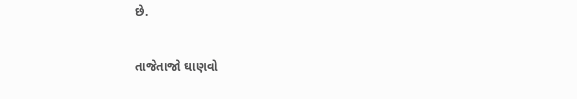છે.

તાજેતાજો ઘાણવો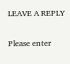LEAVE A REPLY

Please enter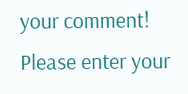your comment!
Please enter your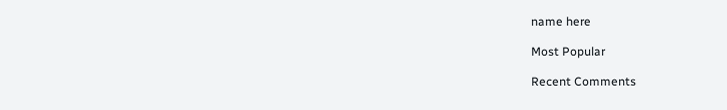name here

Most Popular

Recent Comments